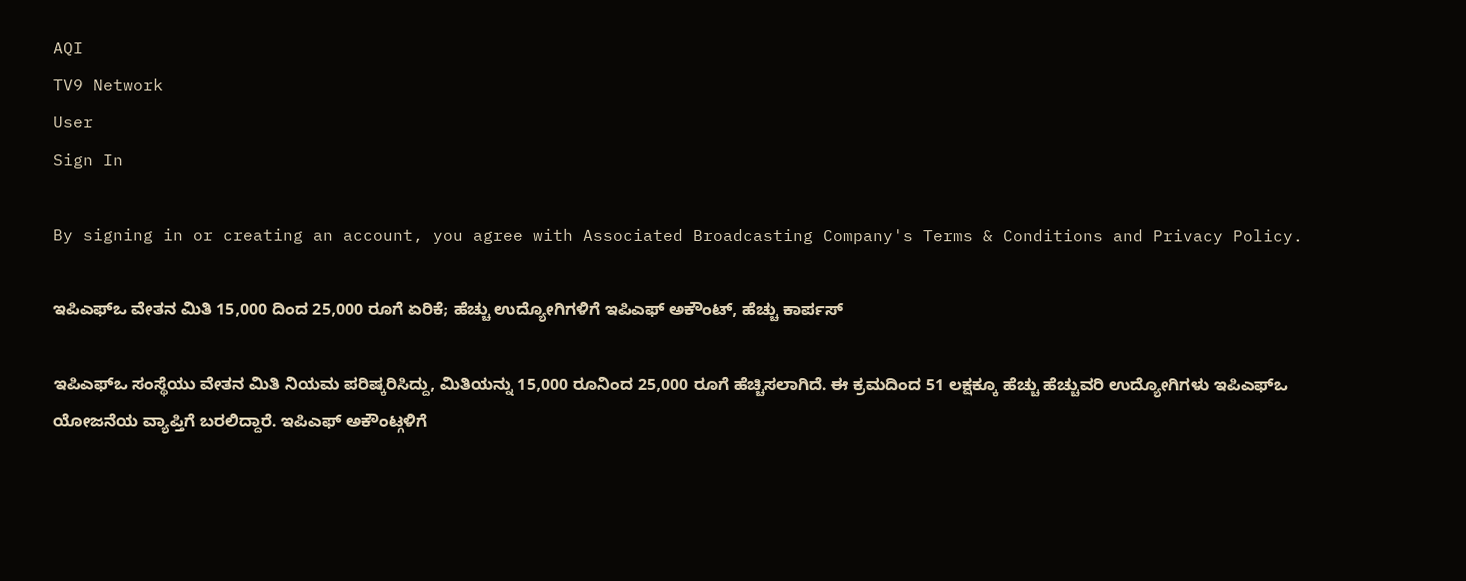AQI
TV9 Network
User
Sign In

By signing in or creating an account, you agree with Associated Broadcasting Company's Terms & Conditions and Privacy Policy.

ಇಪಿಎಫ್ಒ ವೇತನ ಮಿತಿ 15,000 ದಿಂದ 25,000 ರೂಗೆ ಏರಿಕೆ; ಹೆಚ್ಚು ಉದ್ಯೋಗಿಗಳಿಗೆ ಇಪಿಎಫ್ ಅಕೌಂಟ್, ಹೆಚ್ಚು ಕಾರ್ಪಸ್

ಇಪಿಎಫ್ಒ ಸಂಸ್ಥೆಯು ವೇತನ ಮಿತಿ ನಿಯಮ ಪರಿಷ್ಕರಿಸಿದ್ದು, ಮಿತಿಯನ್ನು 15,000 ರೂನಿಂದ 25,000 ರೂಗೆ ಹೆಚ್ಚಿಸಲಾಗಿದೆ. ಈ ಕ್ರಮದಿಂದ 51 ಲಕ್ಷಕ್ಕೂ ಹೆಚ್ಚು ಹೆಚ್ಚುವರಿ ಉದ್ಯೋಗಿಗಳು ಇಪಿಎಫ್ಒ ಯೋಜನೆಯ ವ್ಯಾಪ್ತಿಗೆ ಬರಲಿದ್ದಾರೆ. ಇಪಿಎಫ್ ಅಕೌಂಟ್ಗಳಿಗೆ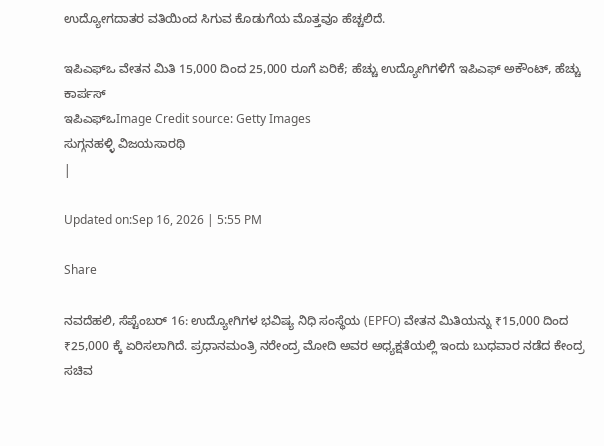ಉದ್ಯೋಗದಾತರ ವತಿಯಿಂದ ಸಿಗುವ ಕೊಡುಗೆಯ ಮೊತ್ತವೂ ಹೆಚ್ಚಲಿದೆ.

ಇಪಿಎಫ್ಒ ವೇತನ ಮಿತಿ 15,000 ದಿಂದ 25,000 ರೂಗೆ ಏರಿಕೆ; ಹೆಚ್ಚು ಉದ್ಯೋಗಿಗಳಿಗೆ ಇಪಿಎಫ್ ಅಕೌಂಟ್, ಹೆಚ್ಚು ಕಾರ್ಪಸ್
ಇಪಿಎಫ್ಒImage Credit source: Getty Images
ಸುಗ್ಗನಹಳ್ಳಿ ವಿಜಯಸಾರಥಿ
|

Updated on:Sep 16, 2026 | 5:55 PM

Share

ನವದೆಹಲಿ, ಸೆಪ್ಟೆಂಬರ್ 16: ಉದ್ಯೋಗಿಗಳ ಭವಿಷ್ಯ ನಿಧಿ ಸಂಸ್ಥೆಯ (EPFO) ವೇತನ ಮಿತಿಯನ್ನು ₹15,000 ದಿಂದ ₹25,000 ಕ್ಕೆ ಏರಿಸಲಾಗಿದೆ. ಪ್ರಧಾನಮಂತ್ರಿ ನರೇಂದ್ರ ಮೋದಿ ಅವರ ಅಧ್ಯಕ್ಷತೆಯಲ್ಲಿ ಇಂದು ಬುಧವಾರ ನಡೆದ ಕೇಂದ್ರ ಸಚಿವ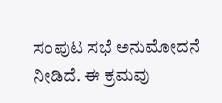ಸಂಪುಟ ಸಭೆ ಅನುಮೋದನೆ ನೀಡಿದೆ. ಈ ಕ್ರಮವು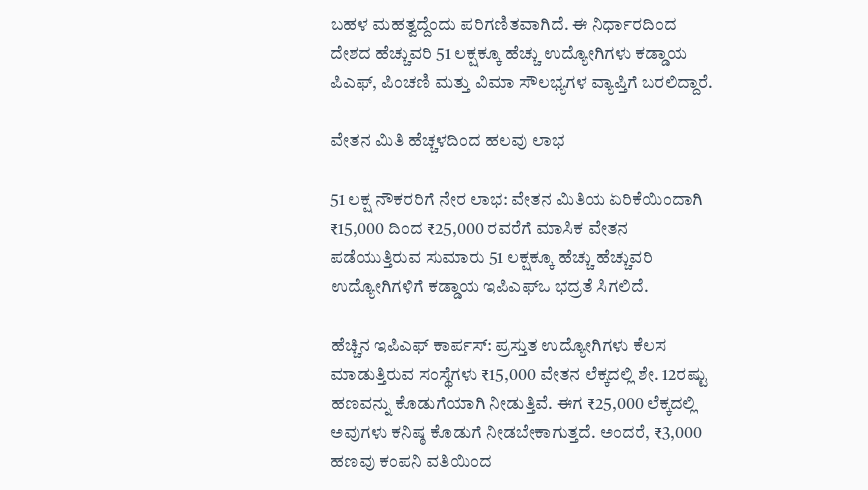ಬಹಳ ಮಹತ್ವದ್ದೆಂದು ಪರಿಗಣಿತವಾಗಿದೆ. ಈ ನಿರ್ಧಾರದಿಂದ ದೇಶದ ಹೆಚ್ಚುವರಿ 51 ಲಕ್ಷಕ್ಕೂ ಹೆಚ್ಚು ಉದ್ಯೋಗಿಗಳು ಕಡ್ಡಾಯ ಪಿಎಫ್, ಪಿಂಚಣಿ ಮತ್ತು ವಿಮಾ ಸೌಲಭ್ಯಗಳ ವ್ಯಾಪ್ತಿಗೆ ಬರಲಿದ್ದಾರೆ.

ವೇತನ ಮಿತಿ ಹೆಚ್ಚಳದಿಂದ ಹಲವು ಲಾಭ

51 ಲಕ್ಷ ನೌಕರರಿಗೆ ನೇರ ಲಾಭ: ವೇತನ ಮಿತಿಯ ಏರಿಕೆಯಿಂದಾಗಿ ₹15,000 ದಿಂದ ₹25,000 ರವರೆಗೆ ಮಾಸಿಕ ವೇತನ ಪಡೆಯುತ್ತಿರುವ ಸುಮಾರು 51 ಲಕ್ಷಕ್ಕೂ ಹೆಚ್ಚು ಹೆಚ್ಚುವರಿ ಉದ್ಯೋಗಿಗಳಿಗೆ ಕಡ್ಡಾಯ ಇಪಿಎಫ್‌ಒ ಭದ್ರತೆ ಸಿಗಲಿದೆ.

ಹೆಚ್ಚಿನ ಇಪಿಎಫ್ ಕಾರ್ಪಸ್: ಪ್ರಸ್ತುತ ಉದ್ಯೋಗಿಗಳು ಕೆಲಸ ಮಾಡುತ್ತಿರುವ ಸಂಸ್ಥೆಗಳು ₹15,000 ವೇತನ ಲೆಕ್ಕದಲ್ಲಿ ಶೇ. 12ರಷ್ಟು ಹಣವನ್ನು ಕೊಡುಗೆಯಾಗಿ ನೀಡುತ್ತಿವೆ. ಈಗ ₹25,000 ಲೆಕ್ಕದಲ್ಲಿ ಅವುಗಳು ಕನಿಷ್ಠ ಕೊಡುಗೆ ನೀಡಬೇಕಾಗುತ್ತದೆ. ಅಂದರೆ, ₹3,000 ಹಣವು ಕಂಪನಿ ವತಿಯಿಂದ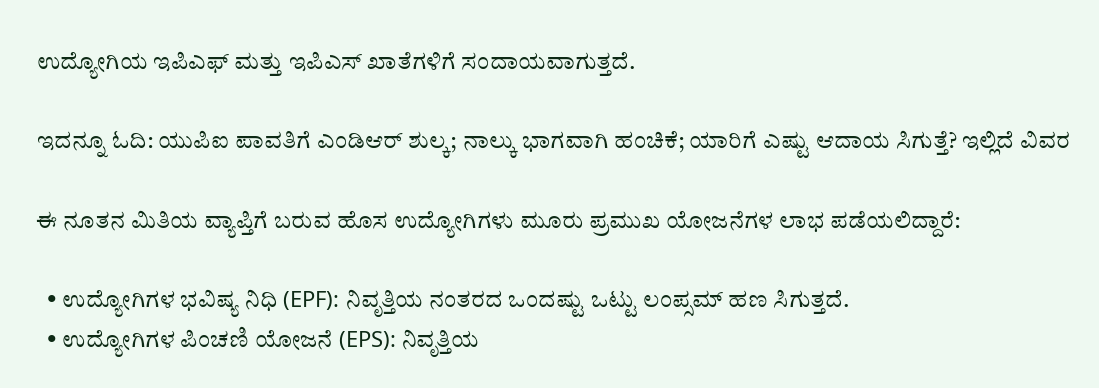ಉದ್ಯೋಗಿಯ ಇಪಿಎಫ್ ಮತ್ತು ಇಪಿಎಸ್ ಖಾತೆಗಳಿಗೆ ಸಂದಾಯವಾಗುತ್ತದೆ.

ಇದನ್ನೂ ಓದಿ: ಯುಪಿಐ ಪಾವತಿಗೆ ಎಂಡಿಆರ್ ಶುಲ್ಕ; ನಾಲ್ಕು ಭಾಗವಾಗಿ ಹಂಚಿಕೆ; ಯಾರಿಗೆ ಎಷ್ಟು ಆದಾಯ ಸಿಗುತ್ತೆ? ಇಲ್ಲಿದೆ ವಿವರ

ಈ ನೂತನ ಮಿತಿಯ ವ್ಯಾಪ್ತಿಗೆ ಬರುವ ಹೊಸ ಉದ್ಯೋಗಿಗಳು ಮೂರು ಪ್ರಮುಖ ಯೋಜನೆಗಳ ಲಾಭ ಪಡೆಯಲಿದ್ದಾರೆ:

  • ಉದ್ಯೋಗಿಗಳ ಭವಿಷ್ಯ ನಿಧಿ (EPF): ನಿವೃತ್ತಿಯ ನಂತರದ ಒಂದಷ್ಟು ಒಟ್ಟು ಲಂಪ್ಸಮ್ ಹಣ ಸಿಗುತ್ತದೆ.
  • ಉದ್ಯೋಗಿಗಳ ಪಿಂಚಣಿ ಯೋಜನೆ (EPS): ನಿವೃತ್ತಿಯ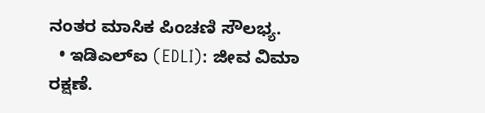ನಂತರ ಮಾಸಿಕ ಪಿಂಚಣಿ ಸೌಲಭ್ಯ.
  • ಇಡಿಎಲ್‌ಐ (EDLI): ಜೀವ ವಿಮಾ ರಕ್ಷಣೆ.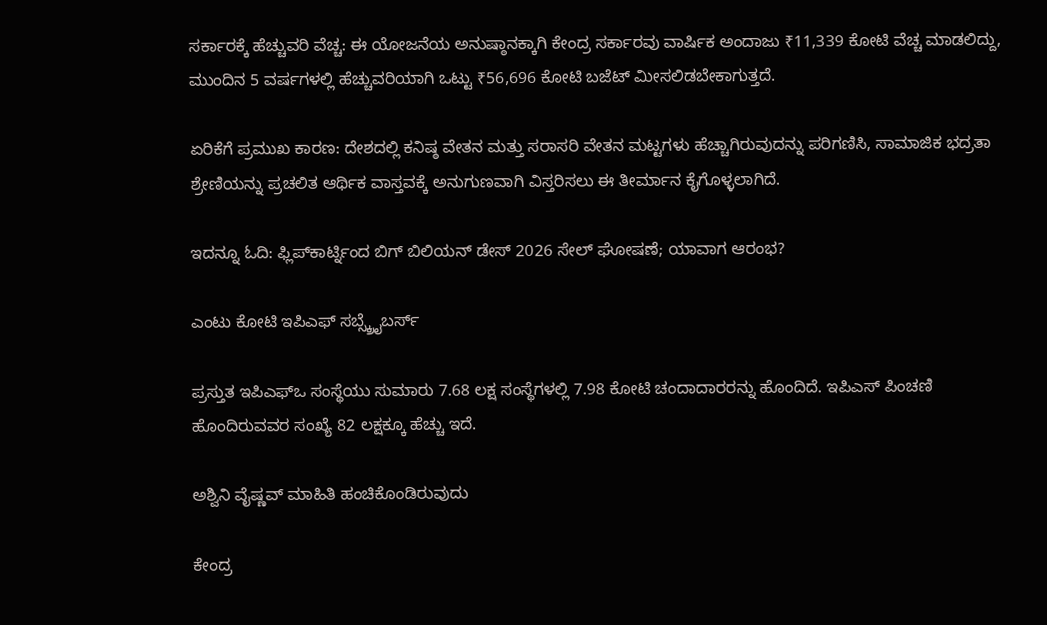ಸರ್ಕಾರಕ್ಕೆ ಹೆಚ್ಚುವರಿ ವೆಚ್ಚ: ಈ ಯೋಜನೆಯ ಅನುಷ್ಠಾನಕ್ಕಾಗಿ ಕೇಂದ್ರ ಸರ್ಕಾರವು ವಾರ್ಷಿಕ ಅಂದಾಜು ₹11,339 ಕೋಟಿ ವೆಚ್ಚ ಮಾಡಲಿದ್ದು, ಮುಂದಿನ 5 ವರ್ಷಗಳಲ್ಲಿ ಹೆಚ್ಚುವರಿಯಾಗಿ ಒಟ್ಟು ₹56,696 ಕೋಟಿ ಬಜೆಟ್ ಮೀಸಲಿಡಬೇಕಾಗುತ್ತದೆ.

ಏರಿಕೆಗೆ ಪ್ರಮುಖ ಕಾರಣ: ದೇಶದಲ್ಲಿ ಕನಿಷ್ಠ ವೇತನ ಮತ್ತು ಸರಾಸರಿ ವೇತನ ಮಟ್ಟಗಳು ಹೆಚ್ಚಾಗಿರುವುದನ್ನು ಪರಿಗಣಿಸಿ, ಸಾಮಾಜಿಕ ಭದ್ರತಾ ಶ್ರೇಣಿಯನ್ನು ಪ್ರಚಲಿತ ಆರ್ಥಿಕ ವಾಸ್ತವಕ್ಕೆ ಅನುಗುಣವಾಗಿ ವಿಸ್ತರಿಸಲು ಈ ತೀರ್ಮಾನ ಕೈಗೊಳ್ಳಲಾಗಿದೆ.

ಇದನ್ನೂ ಓದಿ: ಫ್ಲಿಪ್‌ಕಾರ್ಟ್ನಿಂದ ಬಿಗ್ ಬಿಲಿಯನ್ ಡೇಸ್ 2026 ಸೇಲ್ ಘೋಷಣೆ; ಯಾವಾಗ ಆರಂಭ?

ಎಂಟು ಕೋಟಿ ಇಪಿಎಫ್ ಸಬ್ಸ್ಕ್ರೈಬರ್ಸ್

ಪ್ರಸ್ತುತ ಇಪಿಎಫ್‌ಒ ಸಂಸ್ಥೆಯು ಸುಮಾರು 7.68 ಲಕ್ಷ ಸಂಸ್ಥೆಗಳಲ್ಲಿ 7.98 ಕೋಟಿ ಚಂದಾದಾರರನ್ನು ಹೊಂದಿದೆ. ಇಪಿಎಸ್ ಪಿಂಚಣಿ ಹೊಂದಿರುವವರ ಸಂಖ್ಯೆ 82 ಲಕ್ಷಕ್ಕೂ ಹೆಚ್ಚು ಇದೆ.

ಅಶ್ವಿನಿ ವೈಷ್ಣವ್ ಮಾಹಿತಿ ಹಂಚಿಕೊಂಡಿರುವುದು

ಕೇಂದ್ರ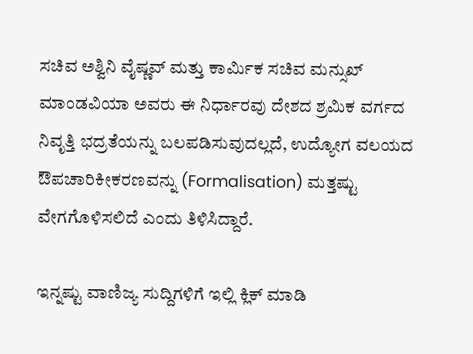ಸಚಿವ ಅಶ್ವಿನಿ ವೈಷ್ಣವ್ ಮತ್ತು ಕಾರ್ಮಿಕ ಸಚಿವ ಮನ್ಸುಖ್ ಮಾಂಡವಿಯಾ ಅವರು ಈ ನಿರ್ಧಾರವು ದೇಶದ ಶ್ರಮಿಕ ವರ್ಗದ ನಿವೃತ್ತಿ ಭದ್ರತೆಯನ್ನು ಬಲಪಡಿಸುವುದಲ್ಲದೆ, ಉದ್ಯೋಗ ವಲಯದ ಔಪಚಾರಿಕೀಕರಣವನ್ನು (Formalisation) ಮತ್ತಷ್ಟು ವೇಗಗೊಳಿಸಲಿದೆ ಎಂದು ತಿಳಿಸಿದ್ದಾರೆ.

ಇನ್ನಷ್ಟು ವಾಣಿಜ್ಯ ಸುದ್ದಿಗಳಿಗೆ ಇಲ್ಲಿ ಕ್ಲಿಕ್ ಮಾಡಿ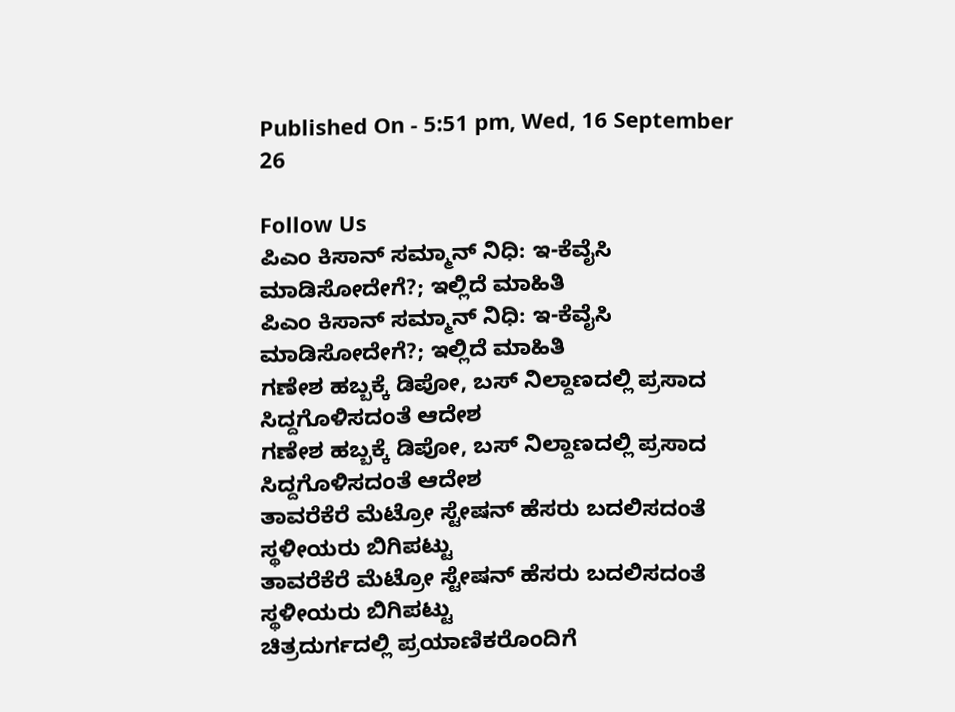Published On - 5:51 pm, Wed, 16 September 26

Follow Us
ಪಿಎಂ ಕಿಸಾನ್ ಸಮ್ಮಾನ್ ನಿಧಿ: ಇ-ಕೆವೈಸಿ ಮಾಡಿಸೋದೇಗೆ?; ಇಲ್ಲಿದೆ ಮಾಹಿತಿ
ಪಿಎಂ ಕಿಸಾನ್ ಸಮ್ಮಾನ್ ನಿಧಿ: ಇ-ಕೆವೈಸಿ ಮಾಡಿಸೋದೇಗೆ?; ಇಲ್ಲಿದೆ ಮಾಹಿತಿ
ಗಣೇಶ ಹಬ್ಬಕ್ಕೆ ಡಿಪೋ, ಬಸ್ ನಿಲ್ದಾಣದಲ್ಲಿ ಪ್ರಸಾದ ಸಿದ್ದಗೊಳಿಸದಂತೆ ಆದೇಶ
ಗಣೇಶ ಹಬ್ಬಕ್ಕೆ ಡಿಪೋ, ಬಸ್ ನಿಲ್ದಾಣದಲ್ಲಿ ಪ್ರಸಾದ ಸಿದ್ದಗೊಳಿಸದಂತೆ ಆದೇಶ
ತಾವರೆಕೆರೆ ಮೆಟ್ರೋ ಸ್ಟೇಷನ್ ಹೆಸರು ಬದಲಿಸದಂತೆ ಸ್ಥಳೀಯರು ಬಿಗಿಪಟ್ಟು
ತಾವರೆಕೆರೆ ಮೆಟ್ರೋ ಸ್ಟೇಷನ್ ಹೆಸರು ಬದಲಿಸದಂತೆ ಸ್ಥಳೀಯರು ಬಿಗಿಪಟ್ಟು
ಚಿತ್ರದುರ್ಗದಲ್ಲಿ ಪ್ರಯಾಣಿಕರೊಂದಿಗೆ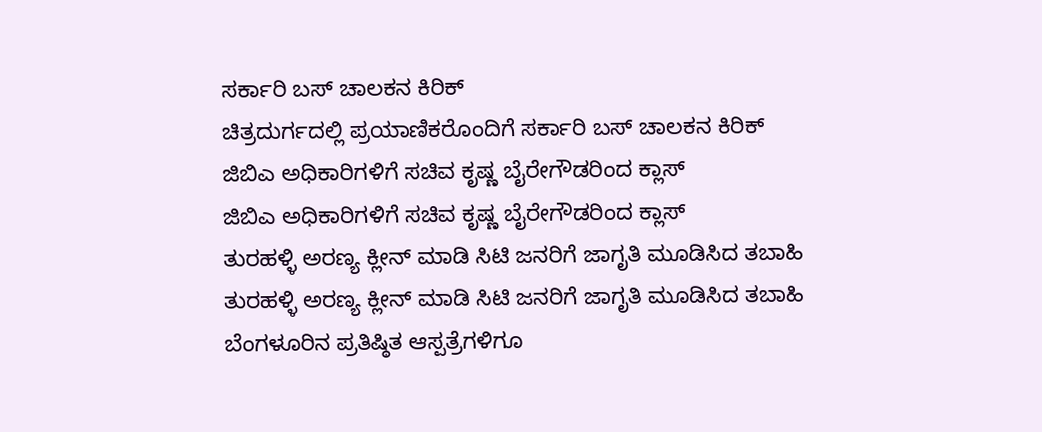ಸರ್ಕಾರಿ ಬಸ್ ಚಾಲಕನ ಕಿರಿಕ್
ಚಿತ್ರದುರ್ಗದಲ್ಲಿ ಪ್ರಯಾಣಿಕರೊಂದಿಗೆ ಸರ್ಕಾರಿ ಬಸ್ ಚಾಲಕನ ಕಿರಿಕ್
ಜಿಬಿಎ ಅಧಿಕಾರಿಗಳಿಗೆ ಸಚಿವ ಕೃಷ್ಣ ಬೈರೇಗೌಡರಿಂದ ಕ್ಲಾಸ್
ಜಿಬಿಎ ಅಧಿಕಾರಿಗಳಿಗೆ ಸಚಿವ ಕೃಷ್ಣ ಬೈರೇಗೌಡರಿಂದ ಕ್ಲಾಸ್
ತುರಹಳ್ಳಿ ಅರಣ್ಯ ಕ್ಲೀನ್ ಮಾಡಿ ಸಿಟಿ ಜನರಿಗೆ ಜಾಗೃತಿ ಮೂಡಿಸಿದ ತಬಾಹಿ
ತುರಹಳ್ಳಿ ಅರಣ್ಯ ಕ್ಲೀನ್ ಮಾಡಿ ಸಿಟಿ ಜನರಿಗೆ ಜಾಗೃತಿ ಮೂಡಿಸಿದ ತಬಾಹಿ
ಬೆಂಗಳೂರಿನ ಪ್ರತಿಷ್ಠಿತ ಆಸ್ಪತ್ರೆಗಳಿಗೂ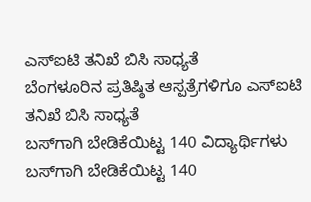ಎಸ್ಐಟಿ ತನಿಖೆ ಬಿಸಿ ಸಾಧ್ಯತೆ
ಬೆಂಗಳೂರಿನ ಪ್ರತಿಷ್ಠಿತ ಆಸ್ಪತ್ರೆಗಳಿಗೂ ಎಸ್ಐಟಿ ತನಿಖೆ ಬಿಸಿ ಸಾಧ್ಯತೆ
ಬಸ್‌ಗಾಗಿ ಬೇಡಿಕೆಯಿಟ್ಟ 140 ವಿದ್ಯಾರ್ಥಿಗಳು
ಬಸ್‌ಗಾಗಿ ಬೇಡಿಕೆಯಿಟ್ಟ 140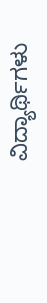ವಿದ್ಯಾರ್ಥಿಗಳು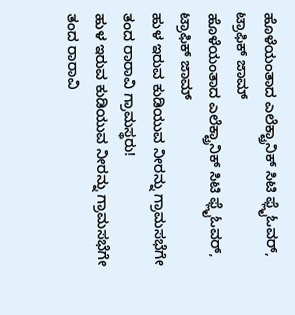ಹೊಳೆಯಂತಾದ ಎಲೆಕ್ಟ್ರಾನಿಕ್ ಸಿಟಿ ಫ್ಲೈಓವರ್, ಟ್ರಾಫಿಕ್ ಜಾಮ್
ಹೊಳೆಯಂತಾದ ಎಲೆಕ್ಟ್ರಾನಿಕ್ ಸಿಟಿ ಫ್ಲೈಓವರ್, ಟ್ರಾಫಿಕ್ ಜಾಮ್
ಹುಳ ಇರುವ ಕುಡಿಯುವ ನೀರನ್ನು ಗ್ರಾಮಸಭೆಗೇ ತಂದ ರಾರಾವಿ ಗ್ರಾಮಸ್ಥರು!
ಹುಳ ಇರುವ ಕುಡಿಯುವ ನೀರನ್ನು ಗ್ರಾಮಸಭೆಗೇ ತಂದ ರಾರಾವಿ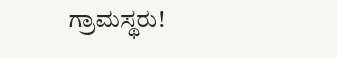ಗ್ರಾಮಸ್ಥರು!